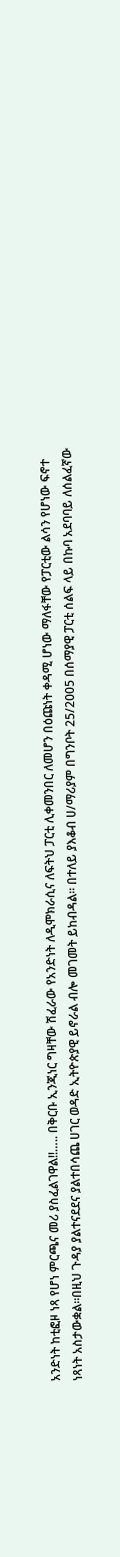አንድነት ከቲፎዞ ነጻ የሆነ ምርጫና መሪ ያስፈልገዋል!!….. በቅርቡ ኢንጂነር ግዛቸው ሽፈራው የአንድነት ለዲሞክራሲና ለፍትህ ፓርቲ ሊቀመንበር ለመሆን በዕጩነት ቀዳሚ ሆነው ማለፋቸው የፓርቲው ልሳን የሆነው ፍኖተ ነጻነት አስታውቋል፡፡በዚህ ጉዳያ ያልተናደደና ያልተበሳጨ ሀገር ወዳድ ኢትዮጵያዊ ይኖራል ብሎ መገመት ይከብዳል፡፡ በተለይ ያእቆብ ሀ/ማሪያም በግንቦት 25/2005 በሰማያዊ ፓርቲ ሰልፍ ላይ በኩባ አደባባይ ለሰልፈኛው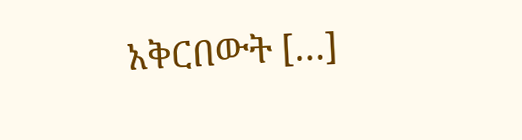አቅርበውት […]